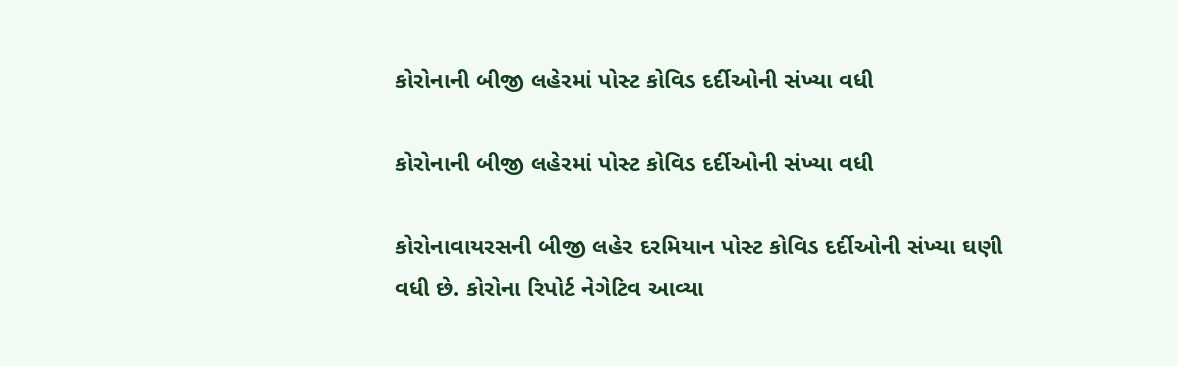કોરોનાની બીજી લહેરમાં પોસ્ટ કોવિડ દર્દીઓની સંખ્યા વધી

કોરોનાની બીજી લહેરમાં પોસ્ટ કોવિડ દર્દીઓની સંખ્યા વધી

કોરોનાવાયરસની બીજી લહેર દરમિયાન પોસ્ટ કોવિડ દર્દીઓની સંખ્યા ઘણી વધી છે. કોરોના રિપોર્ટ નેગેટિવ આવ્યા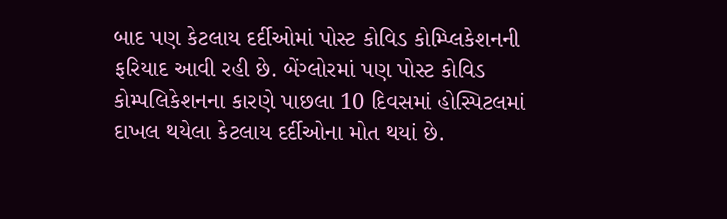બાદ પણ કેટલાય દર્દીઓમાં પોસ્ટ કોવિડ કોમ્પ્લિકેશનની ફરિયાદ આવી રહી છે. બેંગ્લોરમાં પણ પોસ્ટ કોવિડ કોમ્પલિકેશનના કારણે પાછલા 10 દિવસમાં હોસ્પિટલમાં દાખલ થયેલા કેટલાય દર્દીઓના મોત થયાં છે.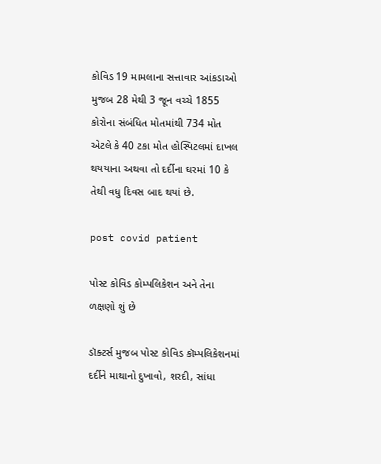કોવિડ 19 મામલાના સત્તાવાર આંકડાઓ મુજબ 28 મેથી 3 જૂન વચ્ચે 1855 કોરોના સંબંધિત મોતમાંથી 734 મોત એટલે કે 40 ટકા મોત હોસ્પિટલમાં દાખલ થયયાના અથવા તો દર્દીના ઘરમાં 10 કે તેથી વધુ દિવસ બાદ થયાં છે.

post covid patient

પોસ્ટ કોવિડ કોમ્પલિકેશન અને તેના ળક્ષણો શું છે

ડૉક્ટર્સ મુજબ પોસ્ટ કોવિડ કૉમ્પલિકેશનમાં દર્દીને માથાનો દુખાવો, શરદી, સાંધા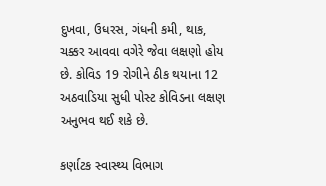દુખવા, ઉધરસ, ગંધની કમી, થાક, ચક્કર આવવા વગેરે જેવા લક્ષણો હોય છે. કોવિડ 19 રોગીને ઠીક થયાના 12 અઠવાડિયા સુધી પોસ્ટ કોવિડના લક્ષણ અનુભવ થઈ શકે છે.

કર્ણાટક સ્વાસ્થ્ય વિભાગ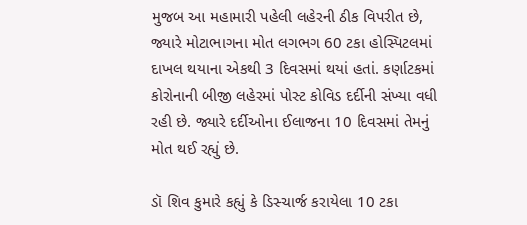મુજબ આ મહામારી પહેલી લહેરની ઠીક વિપરીત છે, જ્યારે મોટાભાગના મોત લગભગ 60 ટકા હોસ્પિટલમાં દાખલ થયાના એકથી 3 દિવસમાં થયાં હતાં. કર્ણાટકમાં કોરોનાની બીજી લહેરમાં પોસ્ટ કોવિડ દર્દીની સંખ્યા વધી રહી છે. જ્યારે દર્દીઓના ઈલાજના 10 દિવસમાં તેમનું મોત થઈ રહ્યું છે.

ડૉ શિવ કુમારે કહ્યું કે ડિસ્ચાર્જ કરાયેલા 10 ટકા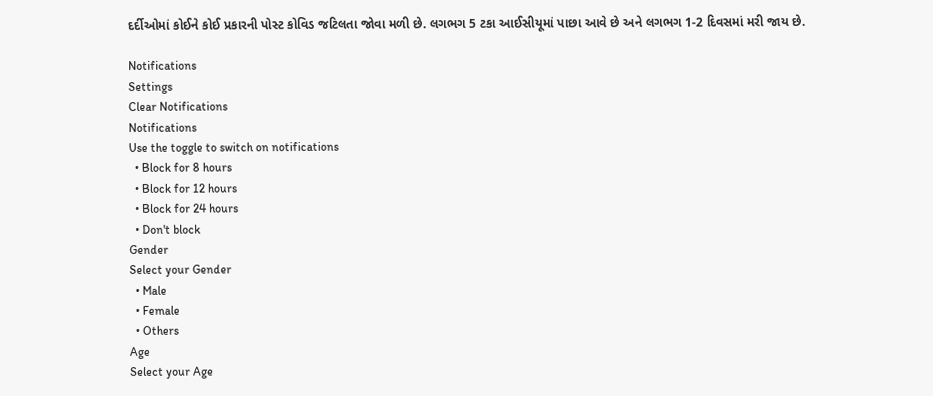દર્દીઓમાં કોઈને કોઈ પ્રકારની પોસ્ટ કોવિડ જટિલતા જોવા મળી છે. લગભગ 5 ટકા આઈસીયૂમાં પાછા આવે છે અને લગભગ 1-2 દિવસમાં મરી જાય છે.

Notifications
Settings
Clear Notifications
Notifications
Use the toggle to switch on notifications
  • Block for 8 hours
  • Block for 12 hours
  • Block for 24 hours
  • Don't block
Gender
Select your Gender
  • Male
  • Female
  • Others
Age
Select your Age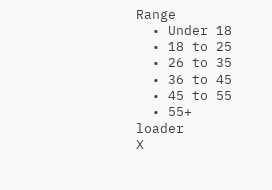Range
  • Under 18
  • 18 to 25
  • 26 to 35
  • 36 to 45
  • 45 to 55
  • 55+
loader
X